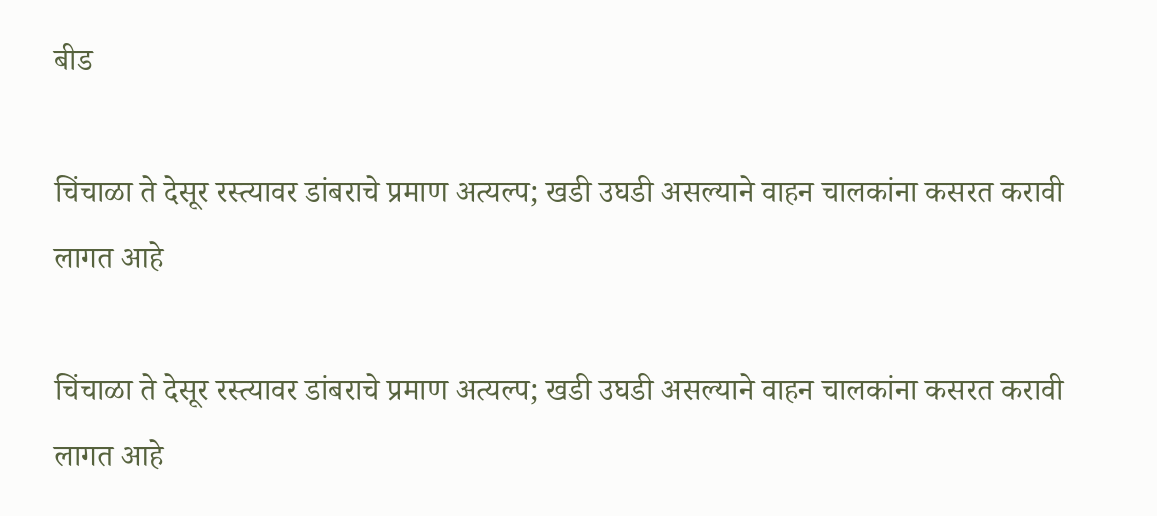बीड

चिंचाळा ते देसूर रस्त्यावर डांबराचे प्रमाण अत्यल्प; खडी उघडी असल्याने वाहन चालकांना कसरत करावी लागत आहे

चिंचाळा ते देसूर रस्त्यावर डांबराचे प्रमाण अत्यल्प; खडी उघडी असल्याने वाहन चालकांना कसरत करावी लागत आहे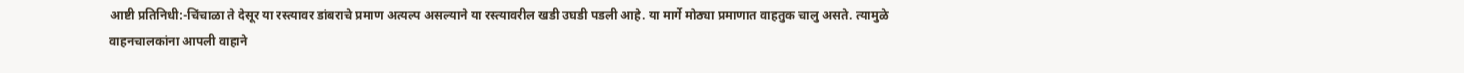आष्टी प्रतिनिधी:-चिंचाळा ते देसूर या रस्त्यावर डांबराचे प्रमाण अत्यल्प असल्याने या रस्त्यावरील खडी उघडी पडली आहे. या मार्गे मोठ्या प्रमाणात वाहतुक चालु असते. त्यामुळे वाहनचालकांना आपली वाहाने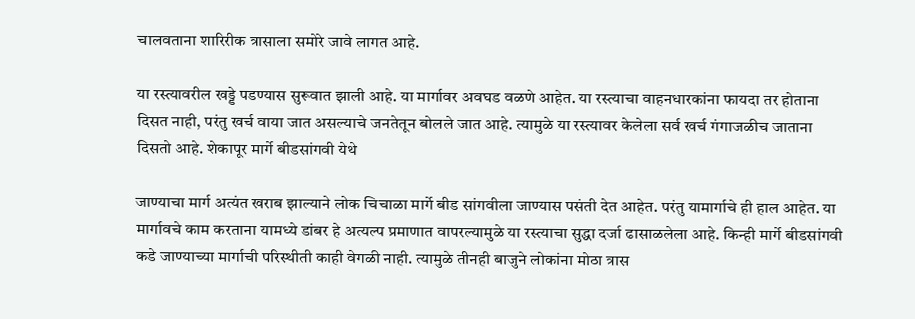चालवताना शारिरीक त्रासाला समोरे जावे लागत आहे.

या रस्त्यावरील खड्डे पडण्यास सुरूवात झाली आहे. या मार्गावर अवघड वळणे आहेत. या रस्त्याचा वाहनधारकांना फायदा तर होताना दिसत नाही, परंतु खर्च वाया जात असल्याचे जनतेतून बोलले जात आहे. त्यामुळे या रस्त्यावर केलेला सर्व खर्च गंगाजळीच जाताना दिसतो आहे. शेकापूर मार्गे बीडसांगवी येथे

जाण्याचा मार्ग अत्यंत खराब झाल्याने लोक चिचाळा मार्गे बीड सांगवीला जाण्यास पसंती देत आहेत. परंतु यामार्गाचे ही हाल आहेत. या मार्गावचे काम करताना यामध्ये डांबर हे अत्यल्प प्रमाणात वापरल्यामुळे या रस्त्याचा सुद्धा दर्जा ढासाळलेला आहे. किन्ही मार्गे बीडसांगवी कडे जाण्याच्या मार्गाची परिस्थीती काही वेगळी नाही. त्यामुळे तीनही बाजुने लोकांना मोठा त्रास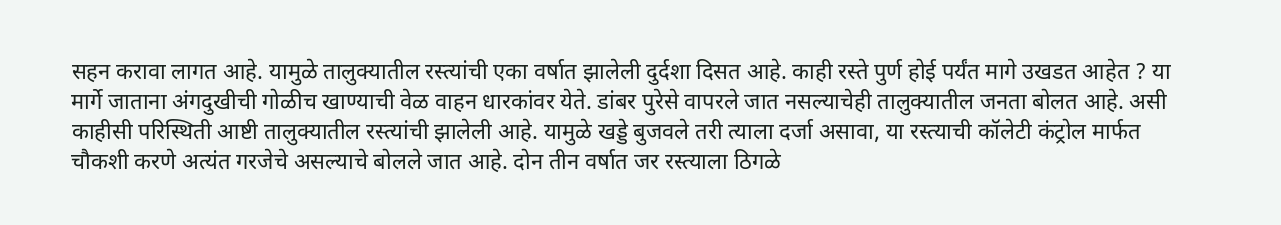सहन करावा लागत आहे. यामुळे तालुक्यातील रस्त्यांची एका वर्षात झालेली दुर्दशा दिसत आहे. काही रस्ते पुर्ण होई पर्यंत मागे उखडत आहेत ? या मार्गे जाताना अंगदुखीची गोळीच खाण्याची वेळ वाहन धारकांवर येते. डांबर पुरेसे वापरले जात नसल्याचेही तालुक्यातील जनता बोलत आहे. असी काहीसी परिस्थिती आष्टी तालुक्यातील रस्त्यांची झालेली आहे. यामुळे खड्डे बुजवले तरी त्याला दर्जा असावा, या रस्त्याची कॉलेटी कंट्रोल मार्फत चौकशी करणे अत्यंत गरजेचे असल्याचे बोलले जात आहे. दोन तीन वर्षात जर रस्त्याला ठिगळे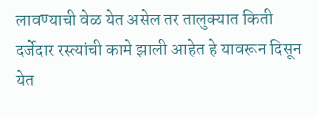लावण्याची वेळ येत असेल तर तालुक्यात किती दर्जेदार रस्त्यांची कामे झाली आहेत हे यावरून दिसून येत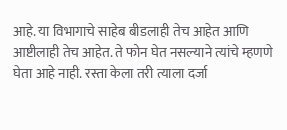आहे. या विभागाचे साहेब बीडलाही तेच आहेत आणि आष्टीलाही तेच आहेत. ते फोन घेत नसल्याने त्यांचे म्हणणे घेता आहे नाही. रस्ता केला तरी त्याला दर्जा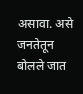असावा. असे जनतेतून बोलले जात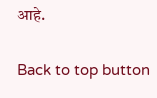आहे.

Back to top button